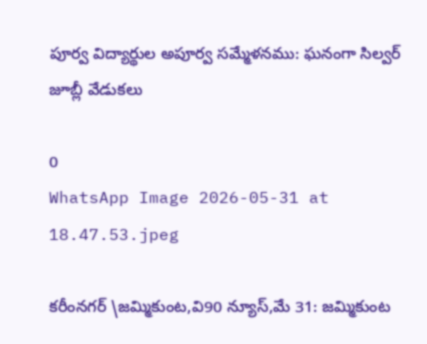పూర్వ విద్యార్థుల అపూర్వ సమ్మేళనము: ఘనంగా సిల్వర్ జూబ్లీ వేడుకలు

0
WhatsApp Image 2026-05-31 at 18.47.53.jpeg

కరీంనగర్ \జమ్మికుంట,వి90 న్యూస్,మే 31: జమ్మికుంట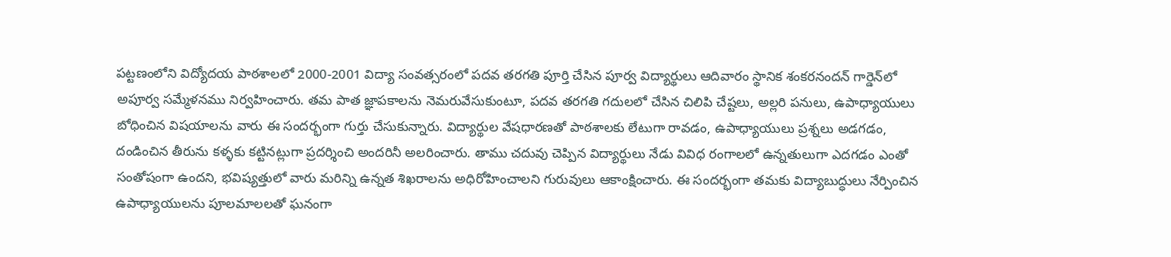పట్టణంలోని విద్యోదయ పాఠశాలలో 2000-2001 విద్యా సంవత్సరంలో పదవ తరగతి పూర్తి చేసిన పూర్వ విద్యార్థులు ఆదివారం స్థానిక శంకరనందన్ గార్డెన్‌లో అపూర్వ సమ్మేళనము నిర్వహించారు. తమ పాత జ్ఞాపకాలను నెమరువేసుకుంటూ, పదవ తరగతి గదులలో చేసిన చిలిపి చేష్టలు, అల్లరి పనులు, ఉపాధ్యాయులు బోధించిన విషయాలను వారు ఈ సందర్భంగా గుర్తు చేసుకున్నారు. విద్యార్థుల వేషధారణతో పాఠశాలకు లేటుగా రావడం, ఉపాధ్యాయులు ప్రశ్నలు అడగడం, దండించిన తీరును కళ్ళకు కట్టినట్లుగా ప్రదర్శించి అందరినీ అలరించారు. తాము చదువు చెప్పిన విద్యార్థులు నేడు వివిధ రంగాలలో ఉన్నతులుగా ఎదగడం ఎంతో సంతోషంగా ఉందని, భవిష్యత్తులో వారు మరిన్ని ఉన్నత శిఖరాలను అధిరోహించాలని గురువులు ఆకాంక్షించారు. ఈ సందర్భంగా తమకు విద్యాబుద్ధులు నేర్పించిన ఉపాధ్యాయులను పూలమాలలతో ఘనంగా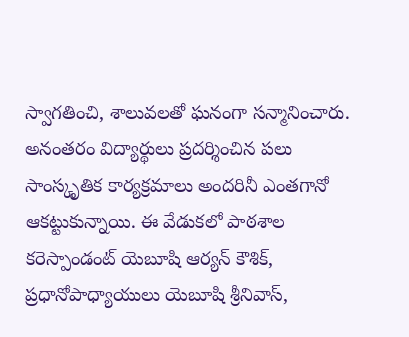స్వాగతించి, శాలువలతో ఘనంగా సన్మానించారు. అనంతరం విద్యార్థులు ప్రదర్శించిన పలు సాంస్కృతిక కార్యక్రమాలు అందరినీ ఎంతగానో ఆకట్టుకున్నాయి. ఈ వేడుకలో పాఠశాల కరెస్పాండంట్ యెబూషి ఆర్యన్ కౌశిక్, ప్రధానోపాధ్యాయులు యెబూషి శ్రీనివాస్,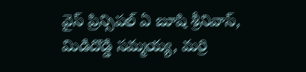వైస్ ప్రిన్సిపల్ ఏ బూషి శ్రీనివాస్, మిడిదొడ్డి సమ్మయ్య, మర్రి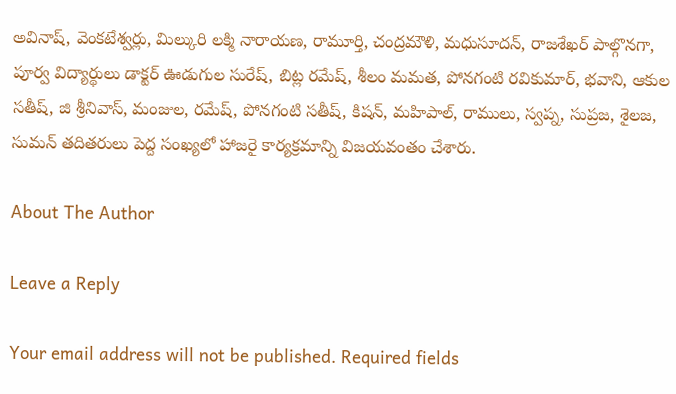అవినాష్, వెంకటేశ్వర్లు, మిల్కురి లక్మి నారాయణ, రామూర్తి, చంద్రమౌళి, మధుసూదన్, రాజశేఖర్ పాల్గొనగా, పూర్వ విద్యార్థులు డాక్టర్ ఊడుగుల సురేష్, బిట్ల రమేష్, శీలం మమత, పోనగంటి రవికుమార్, భవాని, ఆకుల సతీష్, జి శ్రీనివాస్, మంజుల, రమేష్, పోనగంటి సతీష్, కిషన్, మహిపాల్, రాములు, స్వప్న, సుప్రజ, శైలజ, సుమన్ తదితరులు పెద్ద సంఖ్యలో హాజరై కార్యక్రమాన్ని విజయవంతం చేశారు.

About The Author

Leave a Reply

Your email address will not be published. Required fields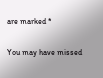are marked *

You may have missed